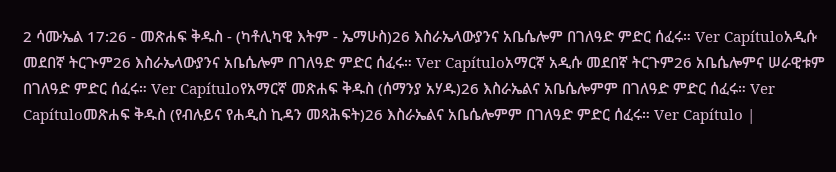2 ሳሙኤል 17:26 - መጽሐፍ ቅዱስ - (ካቶሊካዊ እትም - ኤማሁስ)26 እስራኤላውያንና አቤሴሎም በገለዓድ ምድር ሰፈሩ። Ver Capítuloአዲሱ መደበኛ ትርጒም26 እስራኤላውያንና አቤሴሎም በገለዓድ ምድር ሰፈሩ። Ver Capítuloአማርኛ አዲሱ መደበኛ ትርጉም26 አቤሴሎምና ሠራዊቱም በገለዓድ ምድር ሰፈሩ። Ver Capítuloየአማርኛ መጽሐፍ ቅዱስ (ሰማንያ አሃዱ)26 እስራኤልና አቤሴሎምም በገለዓድ ምድር ሰፈሩ። Ver Capítuloመጽሐፍ ቅዱስ (የብሉይና የሐዲስ ኪዳን መጻሕፍት)26 እስራኤልና አቤሴሎምም በገለዓድ ምድር ሰፈሩ። Ver Capítulo |